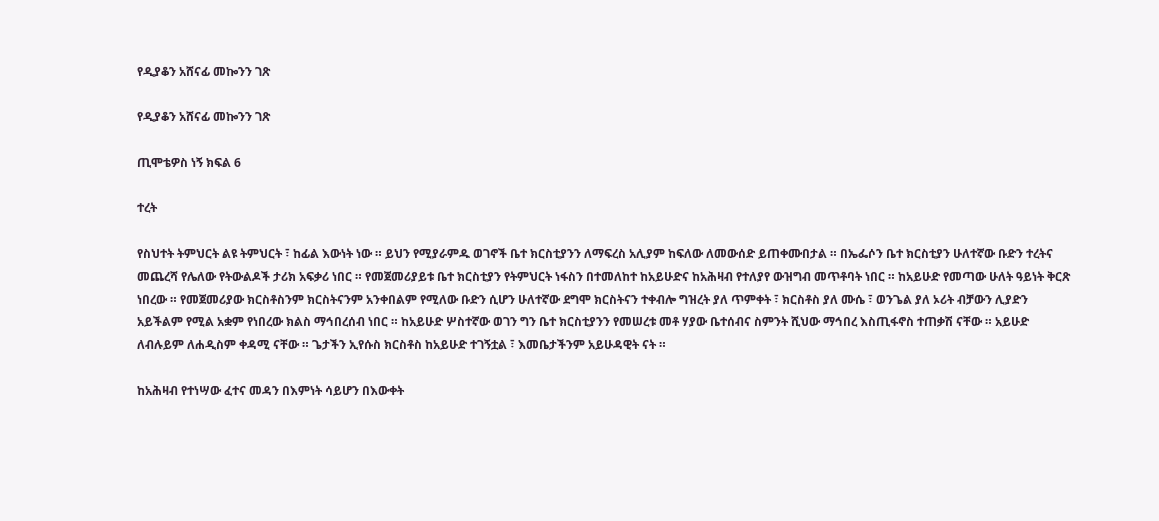የዲያቆን አሸናፊ መኰንን ገጽ

የዲያቆን አሸናፊ መኰንን ገጽ

ጢሞቴዎስ ነኝ ክፍል 6

ተረት

የስህተት ትምህርት ልዩ ትምህርት ፣ ከፊል እውነት ነው ። ይህን የሚያራምዱ ወገኖች ቤተ ክርስቲያንን ለማፍረስ አሊያም ከፍለው ለመውሰድ ይጠቀሙበታል ። በኤፌሶን ቤተ ክርስቲያን ሁለተኛው ቡድን ተረትና መጨረሻ የሌለው የትውልዶች ታሪክ አፍቃሪ ነበር ። የመጀመሪያይቱ ቤተ ክርስቲያን የትምህርት ነፋስን በተመለከተ ከአይሁድና ከአሕዛብ የተለያየ ውዝግብ መጥቶባት ነበር ። ከአይሁድ የመጣው ሁለት ዓይነት ቅርጽ ነበረው ። የመጀመሪያው ክርስቶስንም ክርስትናንም አንቀበልም የሚለው ቡድን ሲሆን ሁለተኛው ደግሞ ክርስትናን ተቀብሎ ግዝረት ያለ ጥምቀት ፣ ክርስቶስ ያለ ሙሴ ፣ ወንጌል ያለ ኦሪት ብቻውን ሊያድን አይችልም የሚል አቋም የነበረው ክልስ ማኅበረሰብ ነበር ። ከአይሁድ ሦስተኛው ወገን ግን ቤተ ክርስቲያንን የመሠረቱ መቶ ሃያው ቤተሰብና ስምንት ሺህው ማኅበረ እስጢፋኖስ ተጠቃሽ ናቸው ። አይሁድ ለብሉይም ለሐዲስም ቀዳሚ ናቸው ። ጌታችን ኢየሱስ ክርስቶስ ከአይሁድ ተገኝቷል ፣ እመቤታችንም አይሁዳዊት ናት ።

ከአሕዛብ የተነሣው ፈተና መዳን በእምነት ሳይሆን በእውቀት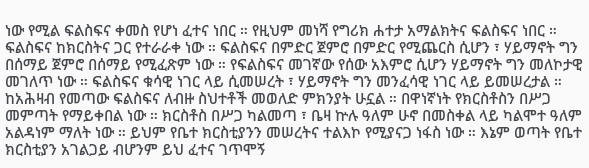ነው የሚል ፍልስፍና ቀመስ የሆነ ፈተና ነበር ። የዚህም መነሻ የግሪክ ሐተታ አማልክትና ፍልስፍና ነበር ። ፍልስፍና ከክርስትና ጋር የተራራቀ ነው ። ፍልስፍና በምድር ጀምሮ በምድር የሚጨርስ ሲሆን ፣ ሃይማኖት ግን በሰማይ ጀምሮ በሰማይ የሚፈጽም ነው ። የፍልስፍና መገኛው የሰው አእምሮ ሲሆን ሃይማኖት ግን መለኮታዊ መገለጥ ነው ። ፍልስፍና ቁሳዊ ነገር ላይ ሲመሠረት ፣ ሃይማኖት ግን መንፈሳዊ ነገር ላይ ይመሠረታል ። ከአሕዛብ የመጣው ፍልስፍና ለብዙ ስህተቶች መወለድ ምክንያት ሁኗል ። በዋነኛነት የክርስቶስን በሥጋ መምጣት የማይቀበል ነው ። ክርስቶስ በሥጋ ካልመጣ ፣ ቤዛ ኵሉ ዓለም ሁኖ በመስቀል ላይ ካልሞተ ዓለም አልዳነም ማለት ነው ። ይህም የቤተ ክርስቲያንን መሠረትና ተልእኮ የሚያናጋ ነፋስ ነው ። እኔም ወጣት የቤተ ክርስቲያን አገልጋይ ብሆንም ይህ ፈተና ገጥሞኝ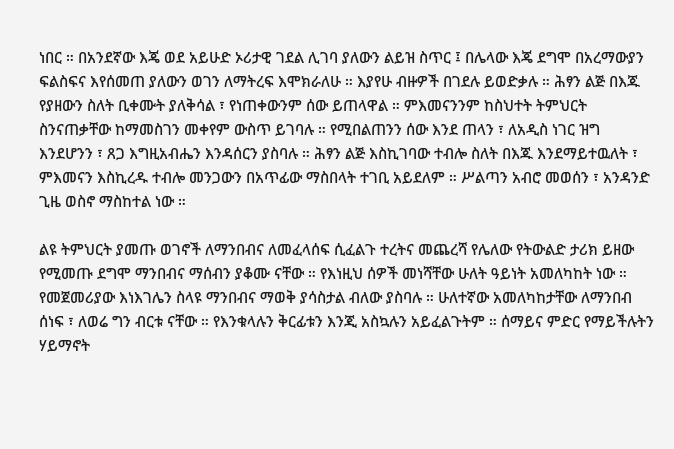ነበር ። በአንደኛው እጄ ወደ አይሁድ ኦሪታዊ ገደል ሊገባ ያለውን ልይዝ ስጥር ፤ በሌላው እጄ ደግሞ በአረማውያን ፍልስፍና እየሰመጠ ያለውን ወገን ለማትረፍ እሞክራለሁ ። እያየሁ ብዙዎች በገደሉ ይወድቃሉ ። ሕፃን ልጅ በእጁ የያዘውን ስለት ቢቀሙት ያለቅሳል ፣ የነጠቀውንም ሰው ይጠላዋል ። ምእመናንንም ከስህተት ትምህርት ስንናጠቃቸው ከማመስገን መቀየም ውስጥ ይገባሉ ። የሚበልጠንን ሰው እንደ ጠላን ፣ ለአዲስ ነገር ዝግ እንደሆንን ፣ ጸጋ እግዚአብሔን እንዳሰርን ያስባሉ ። ሕፃን ልጅ እስኪገባው ተብሎ ስለት በእጁ እንደማይተዉለት ፣ ምእመናን እስኪረዱ ተብሎ መንጋውን በአጥፊው ማስበላት ተገቢ አይደለም ። ሥልጣን አብሮ መወሰን ፣ አንዳንድ ጊዜ ወስኖ ማስከተል ነው ።

ልዩ ትምህርት ያመጡ ወገኖች ለማንበብና ለመፈላሰፍ ሲፈልጉ ተረትና መጨረሻ የሌለው የትውልድ ታሪክ ይዘው የሚመጡ ደግሞ ማንበብና ማሰብን ያቆሙ ናቸው ። የእነዚህ ሰዎች መነሻቸው ሁለት ዓይነት አመለካከት ነው ። የመጀመሪያው እነእገሌን ስላዩ ማንበብና ማወቅ ያሳስታል ብለው ያስባሉ ። ሁለተኛው አመለካከታቸው ለማንበብ ሰነፍ ፣ ለወሬ ግን ብርቱ ናቸው ። የእንቁላሉን ቅርፊቱን እንጂ አስኳሉን አይፈልጉትም ። ሰማይና ምድር የማይችሉትን ሃይማኖት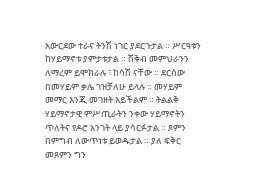አውርደው ተራና ትንሽ ነገር ያደርጉታል ። ሥርዓቱን ከሃይማኖቱ ያምታቱታል ። ሽቅብ መምህራንን ለማረም ይሞክራሉ ፣ ከሳሽ ናቸው ። ደርሰው በመሃይም ቃሌ ገዝቻለሁ ይላሉ ። መሃይም መማር እንጂ መገዘት አይችልም ። ትልልቅ ሃይማኖታዊ ምሥጢራትን ንቀው ሃይማኖትን ጥለትና የዶሮ አንገት ላይ ያሳርፉታል ። ጾምን በምግብ ለውጥነቱ ይወዱታል ። ያለ ፍቅር መጾምን ግን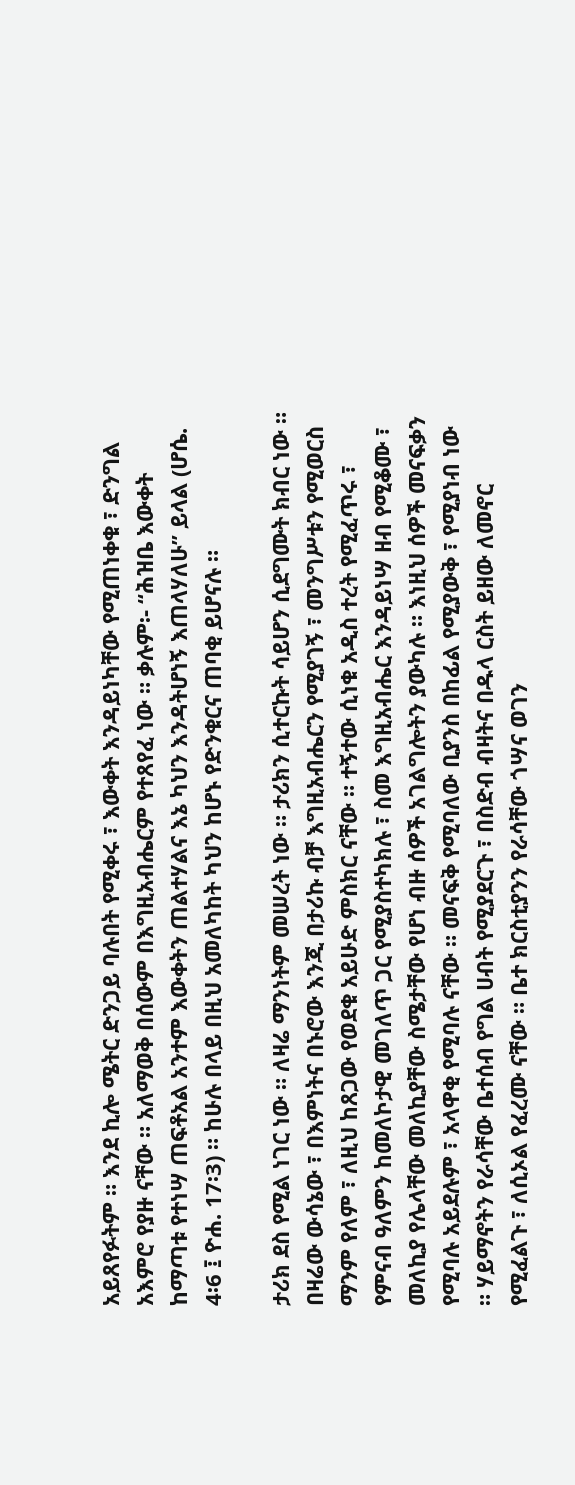አይጸየፉትም ። እንደ ኪሎ ሜትር ድንጋይ ባሉበት የሚቀሩ ፣ እውቀት እንዳይነካቸው የሚጠነቀቁ ፣ ድንግል አእምሮ የያዙ ናቸው ። አለማወቅ በሰውም በእግዚአብሔርም የተጸየፈ ነው ። ቃሉም፡- “ሕዝቤ እውቀት ከማጣቱ የተነሣ ጠፍቶአል አንተም እውቀትን ጠልተሃልና እኔ ካህን እንዳትሆነኝ እጠላሃለሁ” ይላል (ሆሴ. 4፡6 ፤ ዮሐ. 17፡3) ። ከሁሉ በላይ በዚህ አመለካከት ካህን ከሆኑ የድንቁርና ጠባቂ ይሆናሉ ።

ታሪክ ደስ የሚል ነገር ነው ። ለዛሬ ማንነትም መሠረት ነው ። ታሪክን ሲተርኩት ሳይሆን ሲደግሙት ክብር ነው ። በዛሬው ውሳኔው ፣ በእምነትና በኑሮው እንጂ በታሪኩ ብቻ እግዚአብሔርን የሚያገኝ ፣ መንግሥቱን የሚወርስ ማንም የለም ፣ ለዚህ ከጸጋው የወደቁ አይሁድ ምስክር ናቸው ። ተኝተው ሲነቁ አዲስ ተረት የሚፈጥሩ ፣ የምናብ ዓለምን ከመለኮታዊ መገለጥ ጋር የሚያስተካክሉ ፣ ስመ እግዚአብሔር እንዳይነሣ ዘብ የሚቆሙ ፣ መለኪያ የሌላቸው መለኪያቸው ስሜታቸው የሆነ ብዙ ሰዎች አገልግሎትን ያውካሉ ። እነዚህ ሰዎች መናፍቃን የሚባሉ አይደሉም ፣ አላዋቂ የሚባሉ ናቸው ። መናፍቅ የሚባለው ቢያንስ በከፊል የሚያውቅ ፣ የሚያነብ ነው ። ሃይማኖትን የራሳቸው ቤተሰብ የግል ሀብት የሚያደርጉ ፣ በስድብ ብዛትና በዱላ ርስት ይዘው ለመኖር የሚፈልጉ ፣ ለሲኦል የፈረሙ ናቸው ። ቤተ ክርስቲያንን የራሳቸው ጎሣና ወገን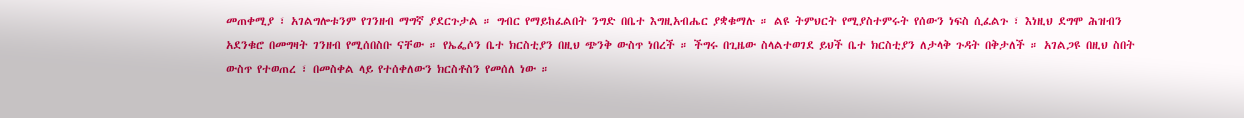መጠቀሚያ ፣ አገልግሎቱንም የገንዘብ ማግኛ ያደርጉታል ። ግብር የማይከፈልበት ንግድ በቤተ እግዚአብሔር ያቋቁማሉ ። ልዩ ትምህርት የሚያስተምሩት የሰውን ነፍስ ሲፈልጉ ፣ እነዚህ ደግሞ ሕዝብን አደንቁሮ በመግዛት ገንዘብ የሚሰበስቡ ናቸው ። የኤፌሶን ቤተ ክርስቲያን በዚህ ጭንቅ ውስጥ ነበረች ። ችግሩ በጊዜው ስላልተወገደ ይህች ቤተ ክርስቲያን ለታላቅ ጉዳት በቅታለች ። አገልጋዩ በዚህ ስበት ውስጥ የተወጠረ ፣ በመስቀል ላይ የተሰቀለውን ክርስቶስን የመሰለ ነው ።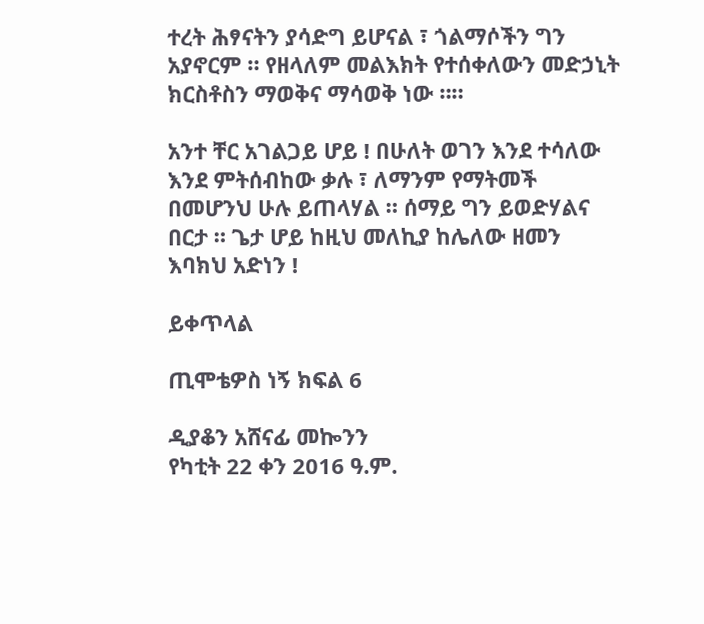ተረት ሕፃናትን ያሳድግ ይሆናል ፣ ጎልማሶችን ግን አያኖርም ። የዘላለም መልእክት የተሰቀለውን መድኃኒት ክርስቶስን ማወቅና ማሳወቅ ነው ።።

አንተ ቸር አገልጋይ ሆይ ! በሁለት ወገን እንደ ተሳለው እንደ ምትሰብከው ቃሉ ፣ ለማንም የማትመች በመሆንህ ሁሉ ይጠላሃል ። ሰማይ ግን ይወድሃልና በርታ ። ጌታ ሆይ ከዚህ መለኪያ ከሌለው ዘመን እባክህ አድነን !

ይቀጥላል

ጢሞቴዎስ ነኝ ክፍል 6

ዲያቆን አሸናፊ መኰንን
የካቲት 22 ቀን 2016 ዓ.ም.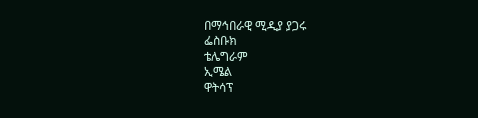በማኅበራዊ ሚዲያ ያጋሩ
ፌስቡክ
ቴሌግራም
ኢሜል
ዋትሳፕ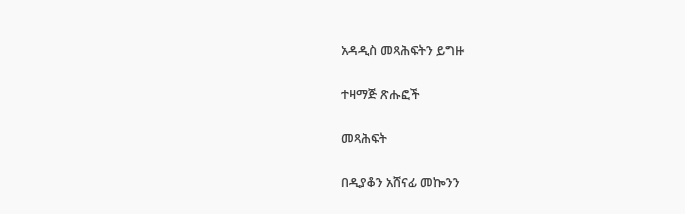አዳዲስ መጻሕፍትን ይግዙ

ተዛማጅ ጽሑፎች

መጻሕፍት

በዲያቆን አሸናፊ መኰንን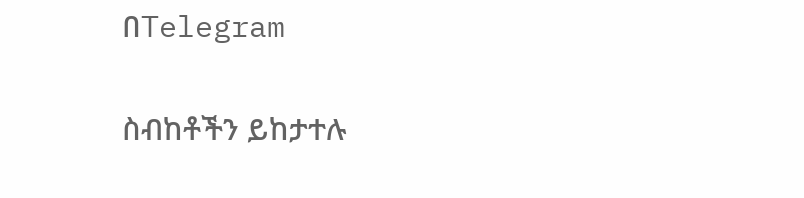በTelegram

ስብከቶችን ይከታተሉ